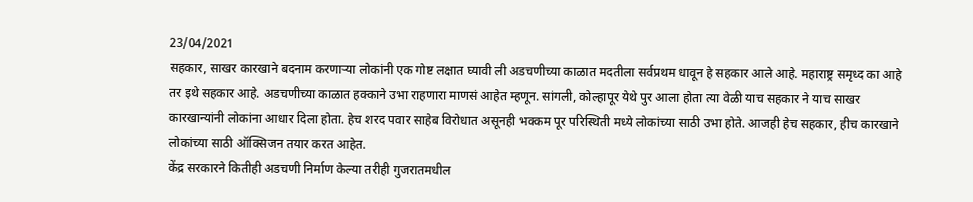23/04/2021
सहकार, साखर कारखाने बदनाम करणाऱ्या लोकांनी एक गोष्ट लक्षात घ्यावी ली अडचणीच्या काळात मदतीला सर्वप्रथम धावून हे सहकार आले आहे. महाराष्ट्र समृध्द का आहे तर इथे सहकार आहे. अडचणीच्या काळात हक्काने उभा राहणारा माणसं आहेत म्हणून. सांगली, कोल्हापूर येथे पुर आला होता त्या वेळी याच सहकार ने याच साखर कारखान्यांनी लोकांना आधार दिला होता. हेच शरद पवार साहेब विरोधात असूनही भक्कम पूर परिस्थिती मध्ये लोकांच्या साठी उभा होते. आजही हेच सहकार, हीच कारखाने लोकांच्या साठी ऑक्सिजन तयार करत आहेत.
केंद्र सरकारने कितीही अडचणी निर्माण केल्या तरीही गुजरातमधील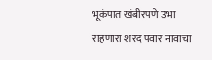भूकंपात खंबीरपणे उभा राहणारा शरद पवार नावाचा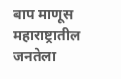बाप माणूस महाराष्ट्रातील जनतेला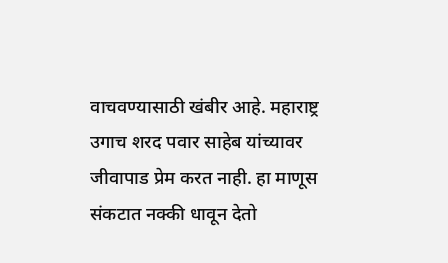वाचवण्यासाठी खंबीर आहे. महाराष्ट्र उगाच शरद पवार साहेब यांच्यावर जीवापाड प्रेम करत नाही. हा माणूस संकटात नक्की धावून देतो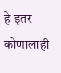हे इतर कोणालाही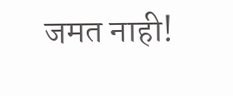जमत नाही!